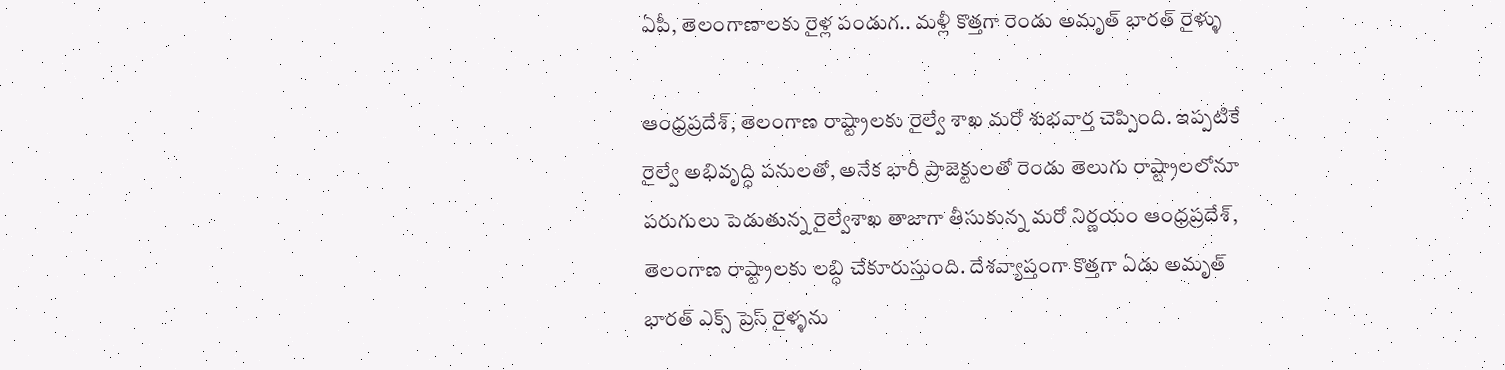ఏపీ, తెలంగాణాలకు రైళ్ల పండుగ.. మళ్లీ కొత్తగా రెండు అమృత్ భారత్ రైళ్ళు

ఆంధ్రప్రదేశ్, తెలంగాణ రాష్ట్రాలకు రైల్వే శాఖ మరో శుభవార్త చెప్పింది. ఇప్పటికే రైల్వే అభివృద్ధి పనులతో, అనేక భారీ ప్రాజెక్టులతో రెండు తెలుగు రాష్ట్రాలలోనూ పరుగులు పెడుతున్న రైల్వేశాఖ తాజాగా తీసుకున్న మరో నిర్ణయం ఆంధ్రప్రదేశ్, తెలంగాణ రాష్ట్రాలకు లబ్ధి చేకూరుస్తుంది. దేశవ్యాప్తంగా కొత్తగా ఏడు అమృత్ భారత్ ఎక్స్ ప్రెస్ రైళ్ళను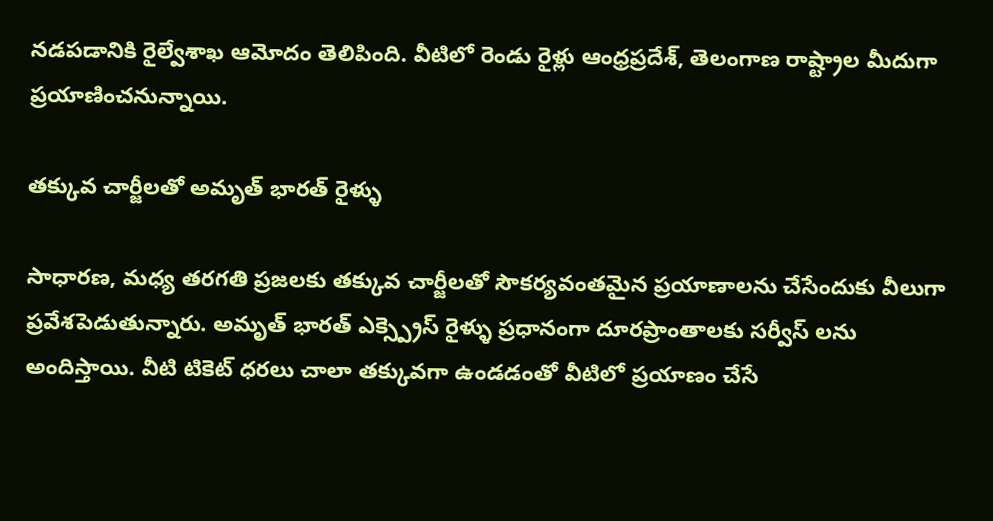నడపడానికి రైల్వేశాఖ ఆమోదం తెలిపింది. వీటిలో రెండు రైళ్లు ఆంధ్రప్రదేశ్, తెలంగాణ రాష్ట్రాల మీదుగా ప్రయాణించనున్నాయి.

తక్కువ చార్జీలతో అమృత్ భారత్ రైళ్ళు

సాధారణ, మధ్య తరగతి ప్రజలకు తక్కువ చార్జీలతో సౌకర్యవంతమైన ప్రయాణాలను చేసేందుకు వీలుగా ప్రవేశపెడుతున్నారు. అమృత్ భారత్ ఎక్స్ప్రెస్ రైళ్ళు ప్రధానంగా దూరప్రాంతాలకు సర్వీస్ లను అందిస్తాయి. వీటి టికెట్ ధరలు చాలా తక్కువగా ఉండడంతో వీటిలో ప్రయాణం చేసే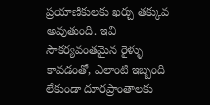ప్రయాణికులకు ఖర్చు తక్కువ అవుతుంది. ఇవి సౌకర్యవంతమైన రైళ్ళు కావడంతో, ఎలాంటి ఇబ్బంది లేకుండా దూరప్రాంతాలకు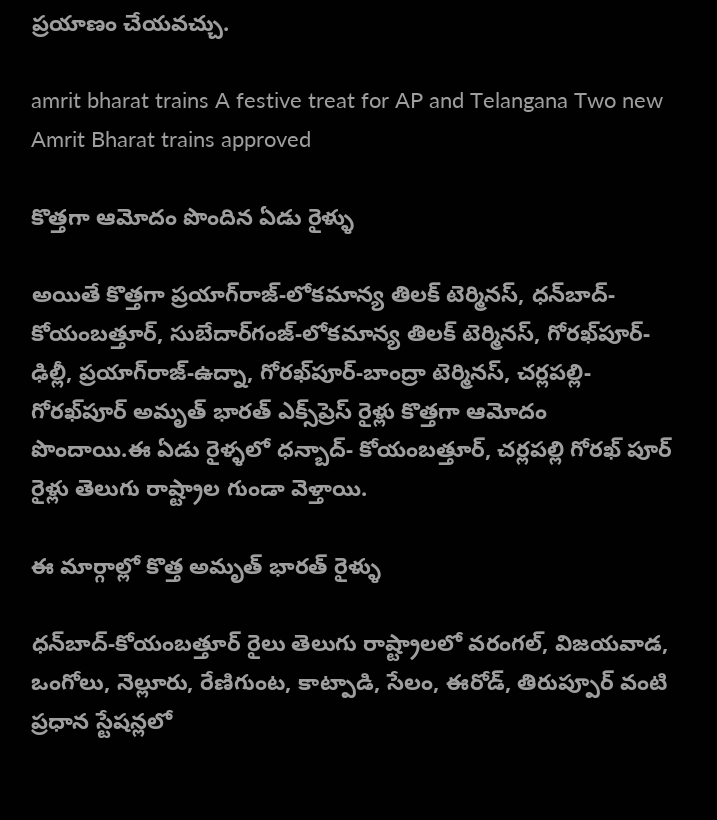ప్రయాణం చేయవచ్చు.

amrit bharat trains A festive treat for AP and Telangana Two new Amrit Bharat trains approved

కొత్తగా ఆమోదం పొందిన ఏడు రైళ్ళు

అయితే కొత్తగా ప్రయాగ్‌రాజ్-లోకమాన్య తిలక్ టెర్మినస్, ధన్‌బాద్-కోయంబత్తూర్, సుబేదార్‌గంజ్-లోకమాన్య తిలక్ టెర్మినస్, గోరఖ్‌పూర్-ఢిల్లీ, ప్రయాగ్‌రాజ్-ఉద్నా, గోరఖ్‌పూర్-బాంద్రా టెర్మినస్, చర్లపల్లి-గోరఖ్‌పూర్ అమృత్ భారత్ ఎక్స్‌ప్రెస్ రైళ్లు కొత్తగా ఆమోదం పొందాయి.ఈ ఏడు రైళ్ళలో ధన్బాద్- కోయంబత్తూర్, చర్లపల్లి గోరఖ్ పూర్ రైళ్లు తెలుగు రాష్ట్రాల గుండా వెళ్తాయి.

ఈ మార్గాల్లో కొత్త అమృత్ భారత్ రైళ్ళు

ధన్‌బాద్-కోయంబత్తూర్ రైలు తెలుగు రాష్ట్రాలలో వరంగల్, విజయవాడ, ఒంగోలు, నెల్లూరు, రేణిగుంట, కాట్పాడి, సేలం, ఈరోడ్, తిరుప్పూర్ వంటి ప్రధాన స్టేషన్లలో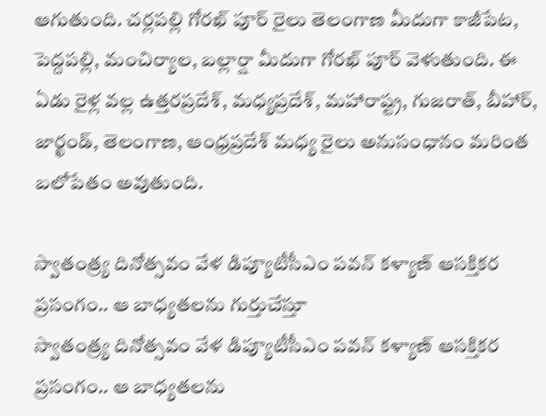ఆగుతుంది. చర్లపల్లి గోరఖ్ పూర్ రైలు తెలంగాణ మీదుగా కాజీపేట, పెద్దపల్లి, మంచిర్యాల, బల్లార్షా మీదుగా గోరఖ్ పూర్ వెళుతుంది. ఈ ఏడు రైళ్ల వల్ల ఉత్తరప్రదేశ్, మధ్యప్రదేశ్, మహారాష్ట్ర, గుజరాత్, బీహార్, జార్ఖండ్, తెలంగాణ, ఆంధ్రప్రదేశ్ మధ్య రైలు అనుసంధానం మరింత బలోపేతం అవుతుంది.

స్వాతంత్ర్య దినోత్సవం వేళ డిప్యూటీసీఎం పవన్ కళ్యాణ్ ఆసక్తికర ప్రసంగం.. ఆ బాధ్యతలను గుర్తుచేస్తూ
స్వాతంత్ర్య దినోత్సవం వేళ డిప్యూటీసీఎం పవన్ కళ్యాణ్ ఆసక్తికర ప్రసంగం.. ఆ బాధ్యతలను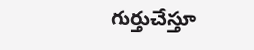గుర్తుచేస్తూ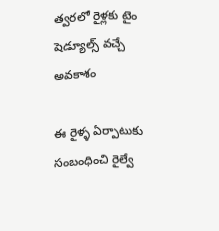త్వరలో రైళ్లకు టైం షెడ్యూల్స్ వచ్చే అవకాశం

ఈ రైళ్ళ ఏర్పాటుకు సంబంధించి రైల్వే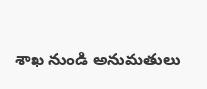శాఖ నుండి అనుమతులు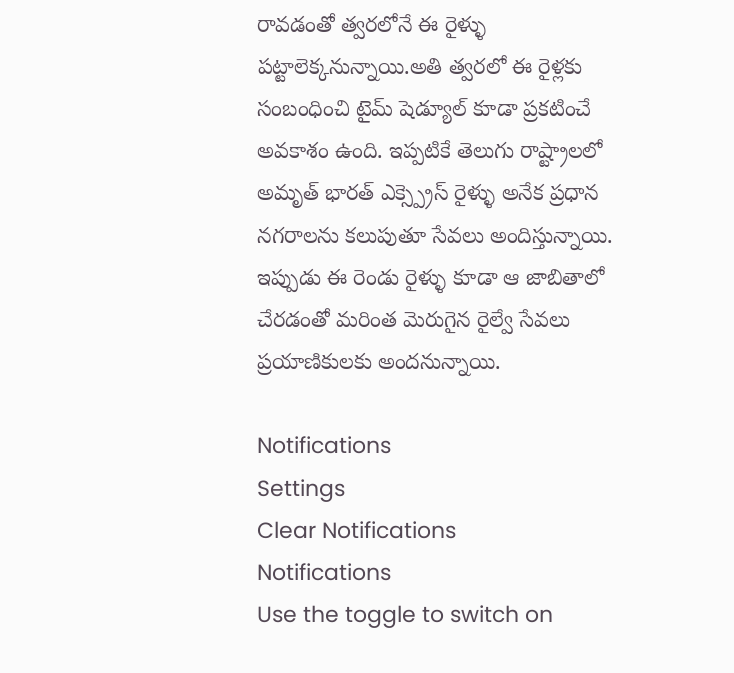రావడంతో త్వరలోనే ఈ రైళ్ళు పట్టాలెక్కనున్నాయి.అతి త్వరలో ఈ రైళ్లకు సంబంధించి టైమ్ షెడ్యూల్ కూడా ప్రకటించే అవకాశం ఉంది. ఇప్పటికే తెలుగు రాష్ట్రాలలో అమృత్ భారత్ ఎక్స్ప్రెస్ రైళ్ళు అనేక ప్రధాన నగరాలను కలుపుతూ సేవలు అందిస్తున్నాయి. ఇప్పుడు ఈ రెండు రైళ్ళు కూడా ఆ జాబితాలో చేరడంతో మరింత మెరుగైన రైల్వే సేవలు ప్రయాణికులకు అందనున్నాయి.

Notifications
Settings
Clear Notifications
Notifications
Use the toggle to switch on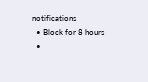notifications
  • Block for 8 hours
  •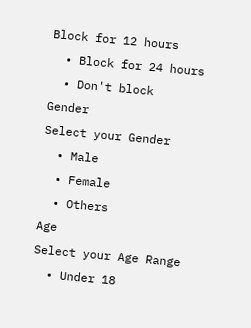Block for 12 hours
  • Block for 24 hours
  • Don't block
Gender
Select your Gender
  • Male
  • Female
  • Others
Age
Select your Age Range
  • Under 18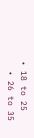• 18 to 25
  • 26 to 35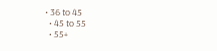• 36 to 45
  • 45 to 55
  • 55+